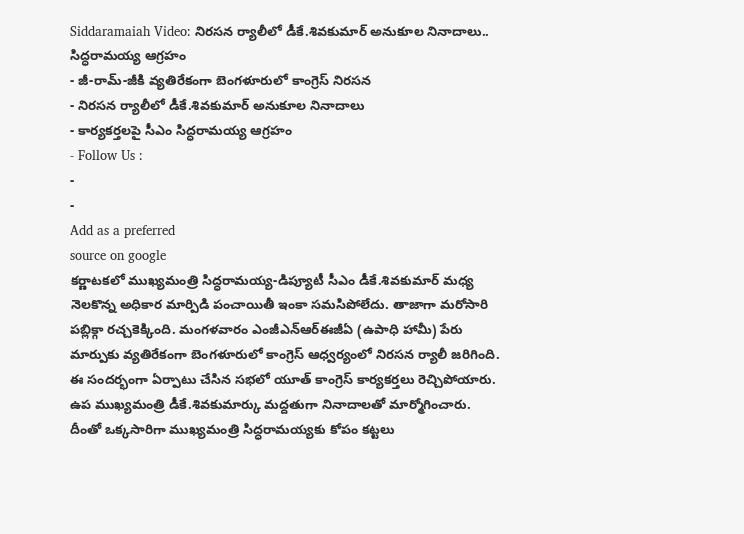Siddaramaiah Video: నిరసన ర్యాలీలో డీకే.శివకుమార్ అనుకూల నినాదాలు.. సిద్ధరామయ్య ఆగ్రహం
- జీ-రామ్-జీకి వ్యతిరేకంగా బెంగళూరులో కాంగ్రెస్ నిరసన
- నిరసన ర్యాలీలో డీకే.శివకుమార్ అనుకూల నినాదాలు
- కార్యకర్తలపై సీఎం సిద్ధరామయ్య ఆగ్రహం
- Follow Us :
-
-
Add as a preferred
source on google
కర్ణాటకలో ముఖ్యమంత్రి సిద్ధరామయ్య-డిప్యూటీ సీఎం డీకే.శివకుమార్ మధ్య నెలకొన్న అధికార మార్పిడి పంచాయితీ ఇంకా సమసిపోలేదు. తాజాగా మరోసారి పబ్లిక్గా రచ్చకెక్కింది. మంగళవారం ఎంజీఎన్ఆర్ఈజీఏ (ఉపాధి హామీ) పేరు మార్పుకు వ్యతిరేకంగా బెంగళూరులో కాంగ్రెస్ ఆధ్వర్యంలో నిరసన ర్యాలీ జరిగింది. ఈ సందర్భంగా ఏర్పాటు చేసిన సభలో యూత్ కాంగ్రెస్ కార్యకర్తలు రెచ్చిపోయారు. ఉప ముఖ్యమంత్రి డీకే.శివకుమార్కు మద్దతుగా నినాదాలతో మార్మోగించారు. దీంతో ఒక్కసారిగా ముఖ్యమంత్రి సిద్ధరామయ్యకు కోపం కట్టలు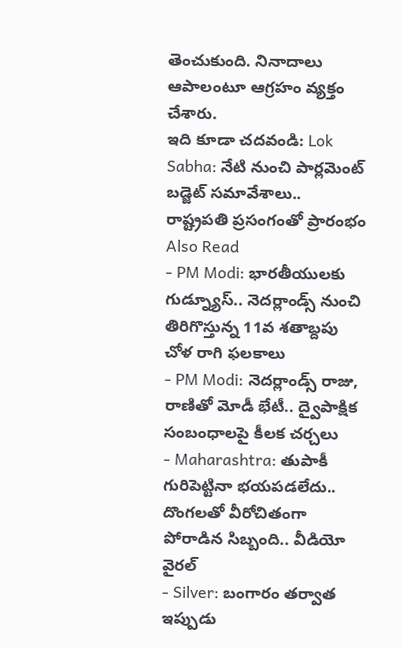తెంచుకుంది. నినాదాలు ఆపాలంటూ ఆగ్రహం వ్యక్తం చేశారు.
ఇది కూడా చదవండి: Lok Sabha: నేటి నుంచి పార్లమెంట్ బడ్జెట్ సమావేశాలు.. రాష్ట్రపతి ప్రసంగంతో ప్రారంభం
Also Read
- PM Modi: భారతీయులకు గుడ్న్యూస్.. నెదర్లాండ్స్ నుంచి తిరిగొస్తున్న 11వ శతాబ్దపు చోళ రాగి ఫలకాలు
- PM Modi: నెదర్లాండ్స్ రాజు, రాణితో మోడీ భేటీ.. ద్వైపాక్షిక సంబంధాలపై కీలక చర్చలు
- Maharashtra: తుపాకీ గురిపెట్టినా భయపడలేదు.. దొంగలతో వీరోచితంగా పోరాడిన సిబ్బంది.. వీడియో వైరల్
- Silver: బంగారం తర్వాత ఇప్పుడు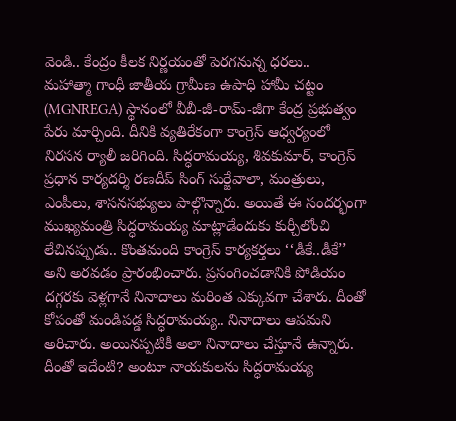వెండి.. కేంద్రం కీలక నిర్ణయంతో పెరగనున్న ధరలు..
మహాత్మా గాంధీ జాతీయ గ్రామీణ ఉపాధి హామీ చట్టం (MGNREGA) స్థానంలో వీబీ-జీ-రామ్-జీగా కేంద్ర ప్రభుత్వం పేరు మార్చింది. దీనికి వ్యతిరేకంగా కాంగ్రెస్ ఆధ్వర్యంలో నిరసన ర్యాలీ జరిగింది. సిద్ధరామయ్య, శివకుమార్, కాంగ్రెస్ ప్రధాన కార్యదర్శి రణదీప్ సింగ్ సుర్జేవాలా, మంత్రులు, ఎంపీలు, శాసనసభ్యులు పాల్గొన్నారు. అయితే ఈ సందర్భంగా ముఖ్యమంత్రి సిద్ధరామయ్య మాట్లాడేందుకు కుర్చీలోంచి లేచినప్పుడు.. కొంతమంది కాంగ్రెస్ కార్యకర్తలు ‘‘డీకే..డీకే’’ అని అరవడం ప్రారంభించారు. ప్రసంగించడానికి పోడియం దగ్గరకు వెళ్లగానే నినాదాలు మరింత ఎక్కువగా చేశారు. దీంతో కోపంతో మండిపడ్డ సిద్ధరామయ్య.. నినాదాలు ఆపమని అరిచారు. అయినప్పటికీ అలా నినాదాలు చేస్తూనే ఉన్నారు. దీంతో ఇదేంటి? అంటూ నాయకులను సిద్ధరామయ్య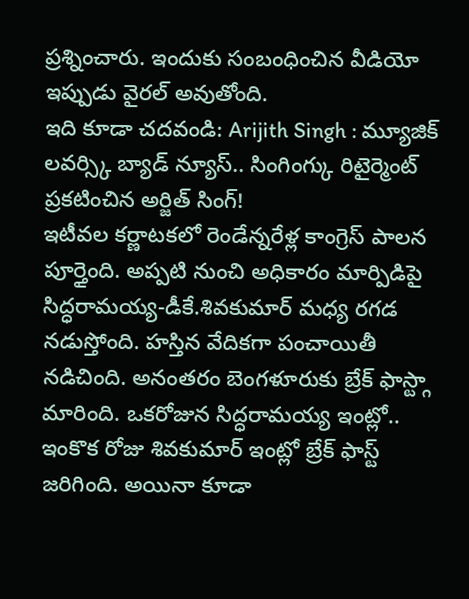ప్రశ్నించారు. ఇందుకు సంబంధించిన వీడియో ఇప్పుడు వైరల్ అవుతోంది.
ఇది కూడా చదవండి: Arijith Singh : మ్యూజిక్ లవర్స్కి బ్యాడ్ న్యూస్.. సింగింగ్కు రిటైర్మెంట్ ప్రకటించిన అర్జిత్ సింగ్!
ఇటీవల కర్ణాటకలో రెండేన్నరేళ్ల కాంగ్రెస్ పాలన పూర్తైంది. అప్పటి నుంచి అధికారం మార్పిడిపై సిద్ధరామయ్య-డీకే.శివకుమార్ మధ్య రగడ నడుస్తోంది. హస్తిన వేదికగా పంచాయితీ నడిచింది. అనంతరం బెంగళూరుకు బ్రేక్ ఫాస్ట్గా మారింది. ఒకరోజున సిద్ధరామయ్య ఇంట్లో.. ఇంకొక రోజు శివకుమార్ ఇంట్లో బ్రేక్ ఫాస్ట్ జరిగింది. అయినా కూడా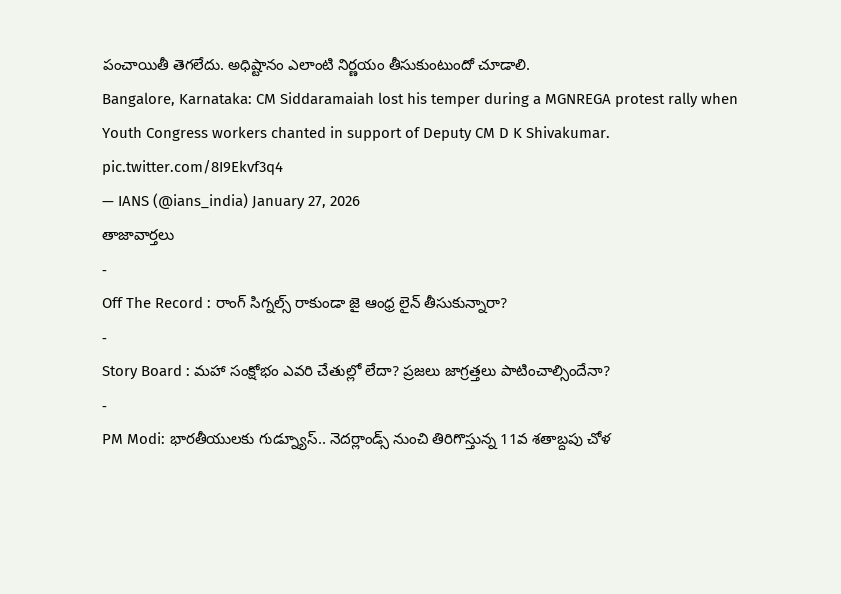పంచాయితీ తెగలేదు. అధిష్టానం ఎలాంటి నిర్ణయం తీసుకుంటుందో చూడాలి.
Bangalore, Karnataka: CM Siddaramaiah lost his temper during a MGNREGA protest rally when Youth Congress workers chanted in support of Deputy CM D K Shivakumar. pic.twitter.com/8I9Ekvf3q4
— IANS (@ians_india) January 27, 2026
తాజావార్తలు
-
Off The Record : రాంగ్ సిగ్నల్స్ రాకుండా జై ఆంధ్ర లైన్ తీసుకున్నారా?
-
Story Board : మహా సంక్షోభం ఎవరి చేతుల్లో లేదా? ప్రజలు జాగ్రత్తలు పాటించాల్సిందేనా?
-
PM Modi: భారతీయులకు గుడ్న్యూస్.. నెదర్లాండ్స్ నుంచి తిరిగొస్తున్న 11వ శతాబ్దపు చోళ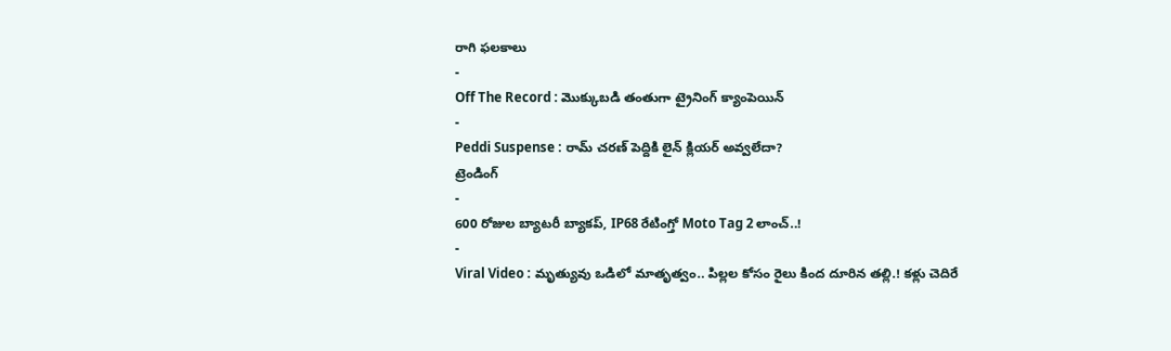రాగి ఫలకాలు
-
Off The Record : మొక్కుబడి తంతుగా ట్రైనింగ్ క్యాంపెయిన్
-
Peddi Suspense : రామ్ చరణ్ పెద్దికి లైన్ క్లియర్ అవ్వలేదా?
ట్రెండింగ్
-
600 రోజుల బ్యాటరీ బ్యాకప్, IP68 రేటింగ్తో Moto Tag 2 లాంచ్..!
-
Viral Video : మృత్యువు ఒడిలో మాతృత్వం.. పిల్లల కోసం రైలు కింద దూరిన తల్లి.! కళ్లు చెదిరే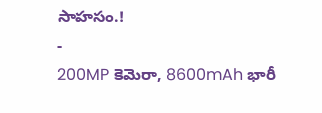సాహసం.!
-
200MP కెమెరా, 8600mAh భారీ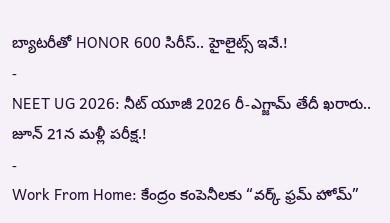బ్యాటరీతో HONOR 600 సిరీస్.. హైలైట్స్ ఇవే.!
-
NEET UG 2026: నీట్ యూజీ 2026 రీ-ఎగ్జామ్ తేదీ ఖరారు.. జూన్ 21న మళ్లీ పరీక్ష.!
-
Work From Home: కేంద్రం కంపెనీలకు “వర్క్ ఫ్రమ్ హోమ్”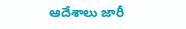ఆదేశాలు జారీ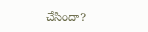చేసిందా?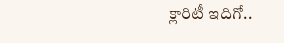క్లారిటీ ఇదిగో..